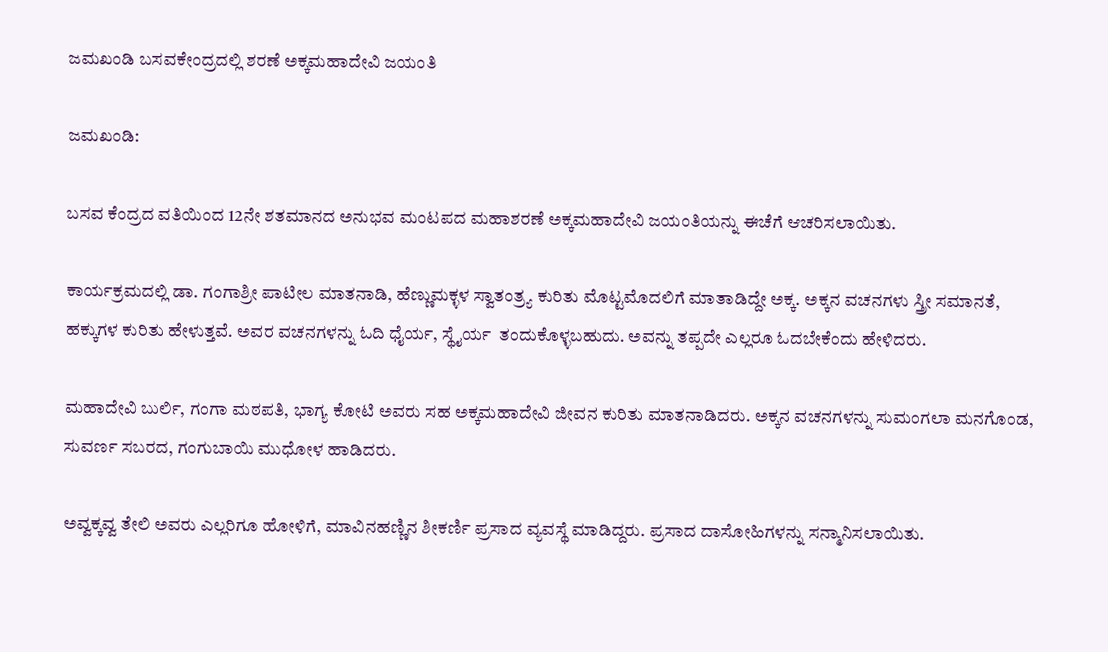ಜಮಖಂಡಿ ಬಸವಕೇಂದ್ರದಲ್ಲಿ ಶರಣೆ ಅಕ್ಕಮಹಾದೇವಿ ಜಯಂತಿ

ಜಮಖಂಡಿ:

ಬಸವ ಕೆಂದ್ರದ ವತಿಯಿಂದ 12ನೇ ಶತಮಾನದ ಅನುಭವ ಮಂಟಪದ ಮಹಾಶರಣೆ ಅಕ್ಕಮಹಾದೇವಿ ಜಯಂತಿಯನ್ನು ಈಚೆಗೆ ಆಚರಿಸಲಾಯಿತು.

ಕಾರ್ಯಕ್ರಮದಲ್ಲಿ ಡಾ. ಗಂಗಾಶ್ರೀ ಪಾಟೀಲ ಮಾತನಾಡಿ, ಹೆಣ್ಣುಮಕ್ಳಳ ಸ್ವಾತಂತ್ರ್ಯ ಕುರಿತು ಮೊಟ್ಟಮೊದಲಿಗೆ ಮಾತಾಡಿದ್ದೇ ಅಕ್ಕ. ಅಕ್ಕನ ವಚನಗಳು ಸ್ತ್ರೀ ಸಮಾನತೆ, ಹಕ್ಕುಗಳ ಕುರಿತು ಹೇಳುತ್ತವೆ. ಅವರ ವಚನಗಳನ್ನು ಓದಿ ಧೈರ್ಯ, ಸ್ಥೈರ್ಯ  ತಂದುಕೊಳ್ಳಬಹುದು. ಅವನ್ನು ತಪ್ಪದೇ ಎಲ್ಲರೂ ಓದಬೇಕೆಂದು ಹೇಳಿದರು.

ಮಹಾದೇವಿ ಬುರ್ಲಿ, ಗಂಗಾ ಮಠಪತಿ, ಭಾಗ್ಯ ಕೋಟಿ ಅವರು ಸಹ ಅಕ್ಕಮಹಾದೇವಿ ಜೀವನ ಕುರಿತು ಮಾತನಾಡಿದರು. ಅಕ್ಕನ ವಚನಗಳನ್ನು ಸುಮಂಗಲಾ ಮನಗೊಂಡ, ಸುವರ್ಣ ಸಬರದ, ಗಂಗುಬಾಯಿ ಮುಧೋಳ ಹಾಡಿದರು.

ಅವ್ವಕ್ಕವ್ವ ತೇಲಿ ಅವರು ಎಲ್ಲರಿಗೂ ಹೋಳಿಗೆ, ಮಾವಿನಹಣ್ಣಿನ ಶೀಕರ್ಣಿ ಪ್ರಸಾದ ವ್ಯವಸ್ಥೆ ಮಾಡಿದ್ದರು. ಪ್ರಸಾದ ದಾಸೋಹಿಗಳನ್ನು ಸನ್ಮಾನಿಸಲಾಯಿತು.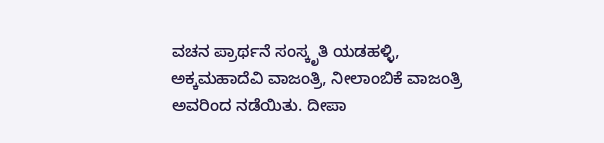ವಚನ ಪ್ರಾರ್ಥನೆ ಸಂಸ್ಕೃತಿ ಯಡಹಳ್ಳಿ, ಅಕ್ಕಮಹಾದೆವಿ ವಾಜಂತ್ರಿ, ನೀಲಾಂಬಿಕೆ ವಾಜಂತ್ರಿ ಅವರಿಂದ ನಡೆಯಿತು. ದೀಪಾ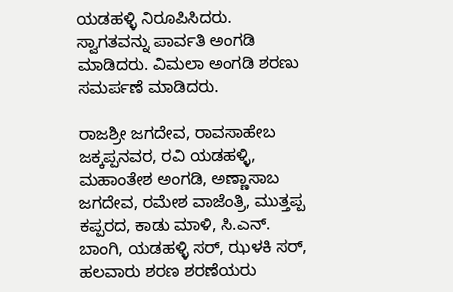ಯಡಹಳ್ಳಿ ನಿರೂಪಿಸಿದರು. ಸ್ವಾಗತವನ್ನು ‌ಪಾರ್ವತಿ ಅಂಗಡಿ ಮಾಡಿದರು. ವಿಮಲಾ ಅಂಗಡಿ ಶರಣು ಸಮರ್ಪಣೆ ಮಾಡಿದರು.

ರಾಜಶ್ರೀ ಜಗದೇವ, ರಾವಸಾಹೇಬ ಜಕ್ಕಪ್ಪನವರ, ರವಿ ಯಡಹಳ್ಳಿ, ಮಹಾಂತೇಶ ಅಂಗಡಿ, ಅಣ್ಣಾಸಾಬ ಜಗದೇವ, ರಮೇಶ ವಾಜೆಂತ್ರಿ, ಮುತ್ತಪ್ಪ ಕಪ್ಪರದ, ಕಾಡು ಮಾಳಿ, ಸಿ.ಎನ್. ಬಾಂಗಿ, ಯಡಹಳ್ಳಿ ಸರ್, ಝಳಕಿ ಸರ್, ಹಲವಾರು ಶರಣ ಶರಣೆಯರು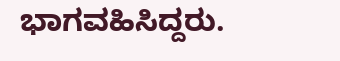ಭಾಗವಹಿಸಿದ್ದರು.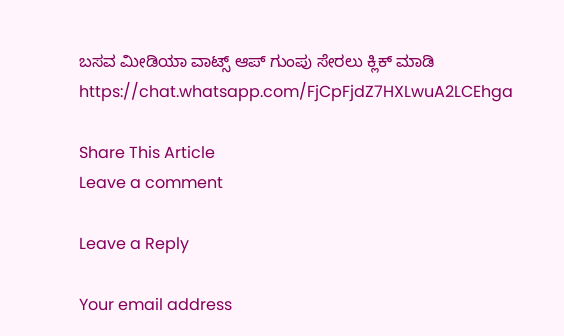ಬಸವ ಮೀಡಿಯಾ ವಾಟ್ಸ್ ಆಪ್ ಗುಂಪು ಸೇರಲು ಕ್ಲಿಕ್ ಮಾಡಿ
https://chat.whatsapp.com/FjCpFjdZ7HXLwuA2LCEhga

Share This Article
Leave a comment

Leave a Reply

Your email address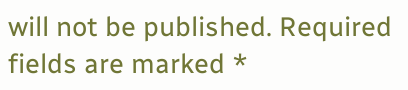will not be published. Required fields are marked *